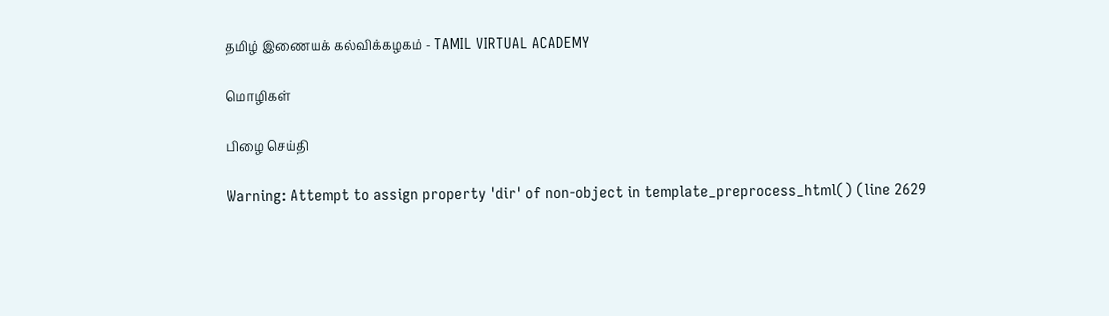தமிழ் இணையக் கல்விக்கழகம் - TAMIL VIRTUAL ACADEMY

மொழிகள்

பிழை செய்தி

Warning: Attempt to assign property 'dir' of non-object in template_preprocess_html() (line 2629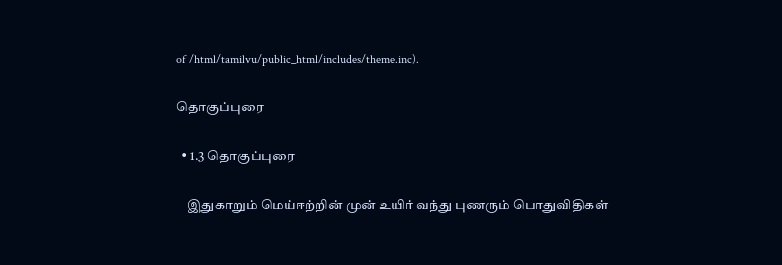of /html/tamilvu/public_html/includes/theme.inc).

தொகுப்புரை

  • 1.3 தொகுப்புரை

    இதுகாறும் மெய்ஈற்றின் முன் உயிர் வந்து புணரும் பொதுவிதிகள்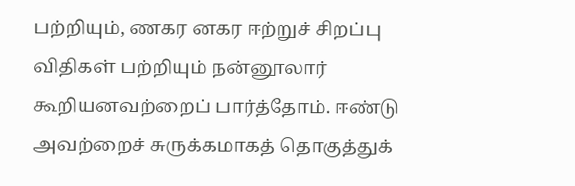பற்றியும், ணகர னகர ஈற்றுச் சிறப்பு விதிகள் பற்றியும் நன்னூலார் கூறியனவற்றைப் பார்த்தோம். ஈண்டு அவற்றைச் சுருக்கமாகத் தொகுத்துக்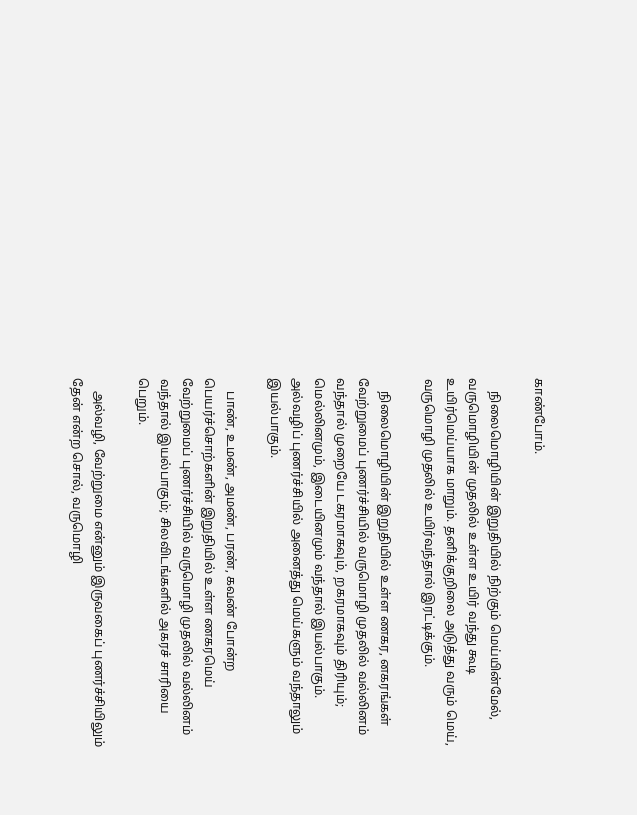காண்போம்.

    நிலைமொழியின் இறுதியில் நிற்கும் மெய்யின்மேல், வருமொழியின் முதலில் உள்ள உயிர் வந்து கூடி உயிர்மெய்யாக மாறும். தனிக்குறிலை அடுத்து வரும் மெய், வருமொழி முதலில் உயிர்வந்தால் இரட்டிக்கும்.

    நிலைமொழியின் இறுதியில் உள்ள ணகர, னகரங்கள் வேற்றுமைப் புணர்ச்சியில் வருமொழி முதலில் வல்லினம் வந்தால் முறையே டகரமாகவும், றகரமாகவும் திரியும்; மெல்லினமும், இடையினமும் வந்தால் இயல்பாகும். அல்வழிப் புணர்ச்சியில் அனைத்து மெய்களும் வந்தாலும் இயல்பாகும்.

    பாண், உமண், அமண், பரண், கவண் போன்ற பெயர்ச்சொற்களின் இறுதியில் உள்ள ணகரமெய் வேற்றுமைப் புணர்ச்சியில் வருமொழி முதலில் வல்லினம் வந்தால் இயல்பாகும்; சிலவிடங்களில் அகரச் சாரியை பெறும்.

    அல்வழி, வேற்றுமை என்னும் இருவகைப் புணர்ச்சியிலும் தேன் என்ற சொல், வருமொழி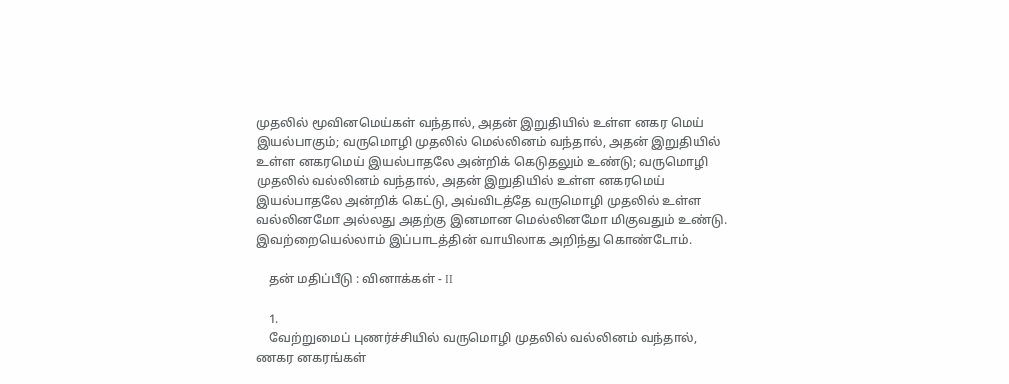முதலில் மூவினமெய்கள் வந்தால், அதன் இறுதியில் உள்ள னகர மெய் இயல்பாகும்; வருமொழி முதலில் மெல்லினம் வந்தால், அதன் இறுதியில் உள்ள னகரமெய் இயல்பாதலே அன்றிக் கெடுதலும் உண்டு; வருமொழி முதலில் வல்லினம் வந்தால், அதன் இறுதியில் உள்ள னகரமெய் இயல்பாதலே அன்றிக் கெட்டு, அவ்விடத்தே வருமொழி முதலில் உள்ள வல்லினமோ அல்லது அதற்கு இனமான மெல்லினமோ மிகுவதும் உண்டு. இவற்றையெல்லாம் இப்பாடத்தின் வாயிலாக அறிந்து கொண்டோம்.

    தன் மதிப்பீடு : வினாக்கள் - II

    1.
    வேற்றுமைப் புணர்ச்சியில் வருமொழி முதலில் வல்லினம் வந்தால், ணகர னகரங்கள்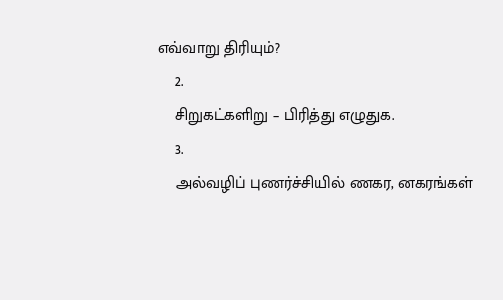எவ்வாறு திரியும்?
    2.
    சிறுகட்களிறு – பிரித்து எழுதுக.
    3.
    அல்வழிப் புணர்ச்சியில் ணகர, னகரங்கள்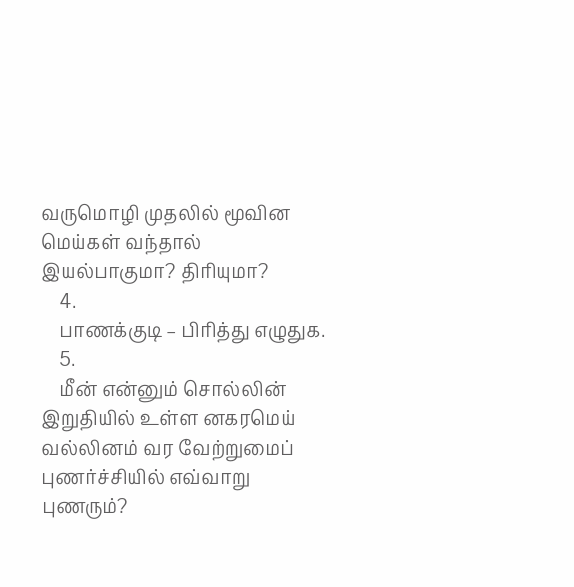வருமொழி முதலில் மூவின மெய்கள் வந்தால் இயல்பாகுமா? திரியுமா?
    4.
    பாணக்குடி – பிரித்து எழுதுக.
    5.
    மீன் என்னும் சொல்லின் இறுதியில் உள்ள னகரமெய் வல்லினம் வர வேற்றுமைப் புணர்ச்சியில் எவ்வாறு புணரும்?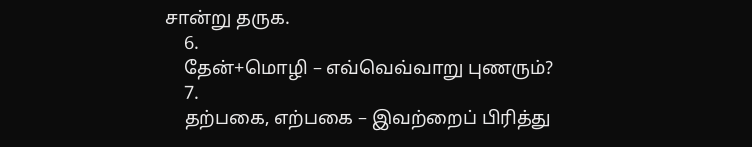சான்று தருக.
    6.
    தேன்+மொழி – எவ்வெவ்வாறு புணரும்?
    7.
    தற்பகை, எற்பகை – இவற்றைப் பிரித்து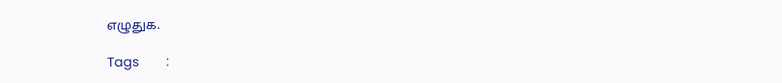எழுதுக.

Tags         :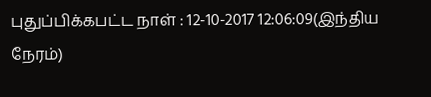புதுப்பிக்கபட்ட நாள் : 12-10-2017 12:06:09(இந்திய நேரம்)